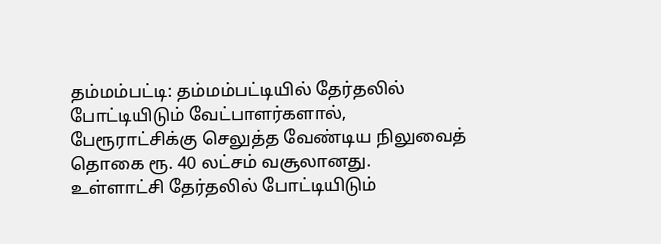தம்மம்பட்டி: தம்மம்பட்டியில் தேர்தலில் போட்டியிடும் வேட்பாளர்களால், பேரூராட்சிக்கு செலுத்த வேண்டிய நிலுவைத் தொகை ரூ. 40 லட்சம் வசூலானது.
உள்ளாட்சி தேர்தலில் போட்டியிடும்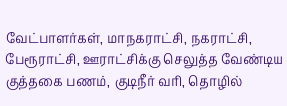வேட்பாளர்கள், மாநகராட்சி, நகராட்சி, பேரூராட்சி, ஊராட்சிக்கு செலுத்த வேண்டிய குத்தகை பணம், குடிநீர் வரி, தொழில்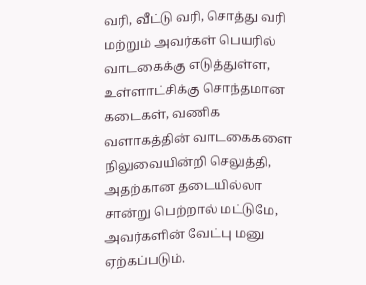வரி, வீட்டு வரி, சொத்து வரி மற்றும் அவர்கள் பெயரில் வாடகைக்கு எடுத்துள்ள, உள்ளாட்சிக்கு சொந்தமான கடைகள், வணிக வளாகத்தின் வாடகைகளை நிலுவையின்றி செலுத்தி, அதற்கான தடையில்லா சான்று பெற்றால் மட்டுமே, அவர்களின் வேட்பு மனு ஏற்கப்படும்.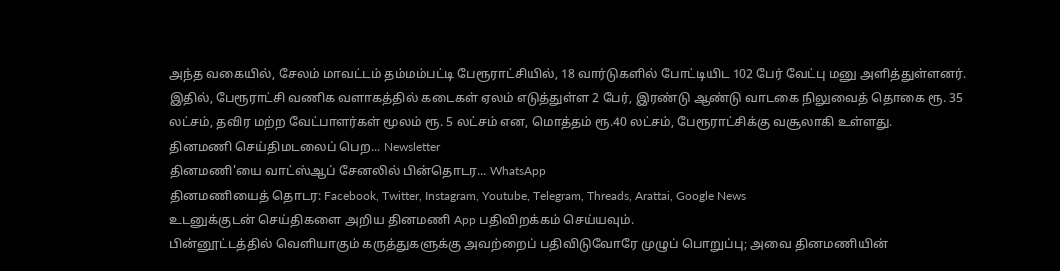அந்த வகையில், சேலம் மாவட்டம் தம்மம்பட்டி பேரூராட்சியில், 18 வார்டுகளில் போட்டியிட 102 பேர் வேட்பு மனு அளித்துள்ளனர். இதில், பேரூராட்சி வணிக வளாகத்தில் கடைகள் ஏலம் எடுத்துள்ள 2 பேர், இரண்டு ஆண்டு வாடகை நிலுவைத் தொகை ரூ. 35 லட்சம், தவிர மற்ற வேட்பாளர்கள் மூலம் ரூ. 5 லட்சம் என, மொத்தம் ரூ.40 லட்சம், பேரூராட்சிக்கு வசூலாகி உள்ளது.
தினமணி செய்திமடலைப் பெற... Newsletter
தினமணி'யை வாட்ஸ்ஆப் சேனலில் பின்தொடர... WhatsApp
தினமணியைத் தொடர: Facebook, Twitter, Instagram, Youtube, Telegram, Threads, Arattai, Google News
உடனுக்குடன் செய்திகளை அறிய தினமணி App பதிவிறக்கம் செய்யவும்.
பின்னூட்டத்தில் வெளியாகும் கருத்துகளுக்கு அவற்றைப் பதிவிடுவோரே முழுப் பொறுப்பு; அவை தினமணியின்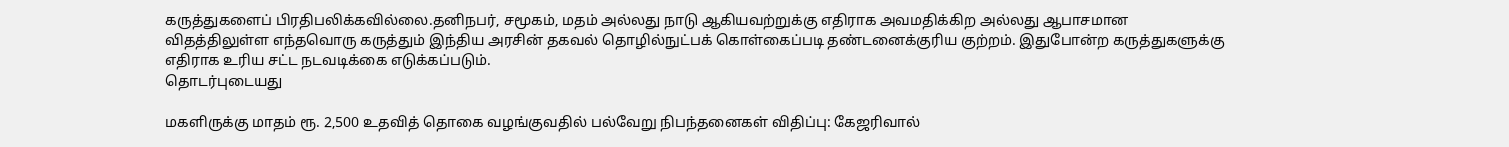கருத்துகளைப் பிரதிபலிக்கவில்லை.தனிநபர், சமூகம், மதம் அல்லது நாடு ஆகியவற்றுக்கு எதிராக அவமதிக்கிற அல்லது ஆபாசமான விதத்திலுள்ள எந்தவொரு கருத்தும் இந்திய அரசின் தகவல் தொழில்நுட்பக் கொள்கைப்படி தண்டனைக்குரிய குற்றம். இதுபோன்ற கருத்துகளுக்கு எதிராக உரிய சட்ட நடவடிக்கை எடுக்கப்படும்.
தொடர்புடையது

மகளிருக்கு மாதம் ரூ. 2,500 உதவித் தொகை வழங்குவதில் பல்வேறு நிபந்தனைகள் விதிப்பு: கேஜரிவால்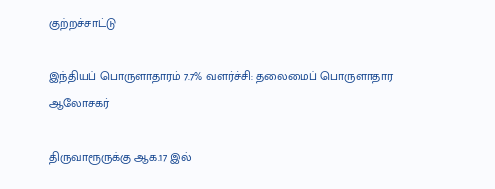குற்றச்சாட்டு

இந்தியப் பொருளாதாரம் 7.7% வளர்ச்சி: தலைமைப் பொருளாதார ஆலோசகர்

திருவாரூருக்கு ஆக.17 இல்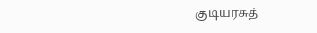குடியரசுத்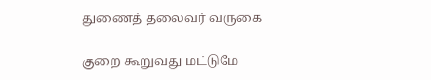துணைத் தலைவர் வருகை

குறை கூறுவது மட்டுமே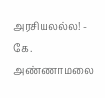அரசியலல்ல! - கே. அண்ணாமலை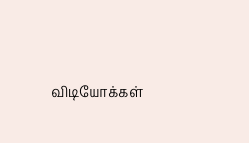விடியோக்கள்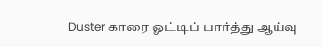Duster காரை ஓட்டிப் பார்த்து ஆய்வு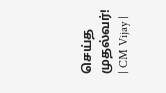செய்த முதல்வர்! | CM Vijay |